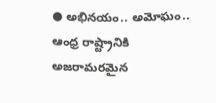● అభినయం.. అమోఘం.. ఆంధ్ర రాష్ట్రానికి అజరామరమైన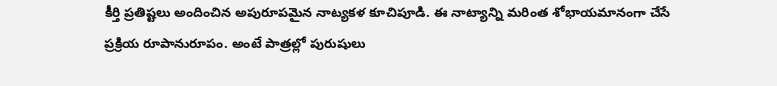కీర్తి ప్రతిష్టలు అందించిన అపురూపమైన నాట్యకళ కూచిపూడి. ఈ నాట్యాన్ని మరింత శోభాయమానంగా చేసే ప్రక్రియ రూపానురూపం. అంటే పాత్రల్లో పురుషులు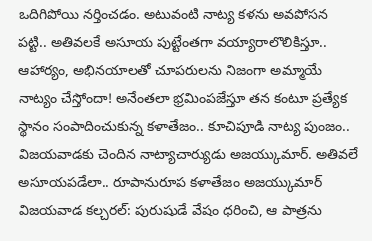ఒదిగిపోయి నర్తించడం. అటువంటి నాట్య కళను అవపోసన పట్టి.. అతివలకే అసూయ పుట్టేంతగా వయ్యారాలొలికిస్తూ.. ఆహార్యం, అభినయాలతో చూపరులను నిజంగా అమ్మాయే నాట్యం చేస్తోందా! అనేంతలా భ్రమింపజేస్తూ తన కంటూ ప్రత్యేక స్థానం సంపాదించుకున్న కళాతేజం.. కూచిపూడి నాట్య పుంజం.. విజయవాడకు చెందిన నాట్యాచార్యుడు అజయ్కుమార్. అతివలే అసూయపడేలా.. రూపానురూప కళాతేజం అజయ్కుమార్ విజయవాడ కల్చరల్: పురుషుడే వేషం ధరించి, ఆ పాత్రను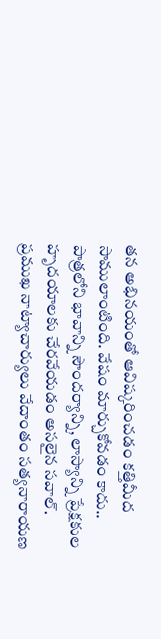తన అభినయంతో ఆవిష్కరించడం కత్తిమీద సాములాంటింది. వేషం మార్చుకోవడం కాదు.. పాత్రలోని భావాన్ని సౌందర్యాన్ని, లాస్యాన్ని ప్రేక్షకుల హృదయాలకు చేరవేయడం అసలైన సవాల్. ప్రముఖ నాట్యాచార్యులు వేదాంతం సత్యనారాయణ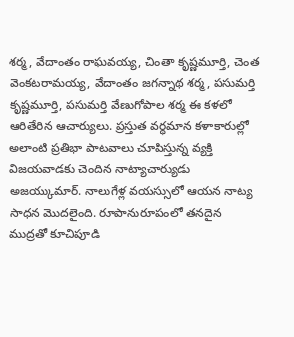శర్మ, వేదాంతం రాఘవయ్య, చింతా కృష్ణమూర్తి, చెంత వెంకటరామయ్య, వేదాంతం జగన్నాథ శర్మ, పసుమర్తి కృష్ణమూర్తి, పసుమర్తి వేణుగోపాల శర్మ ఈ కళలో ఆరితేరిన ఆచార్యులు. ప్రస్తుత వర్ధమాన కళాకారుల్లో అలాంటి ప్రతిభా పాటవాలు చూపిస్తున్న వ్యక్తి విజయవాడకు చెందిన నాట్యాచార్యుడు అజయ్కుమార్. నాలుగేళ్ల వయస్సులో ఆయన నాట్య సాధన మొదలైంది. రూపానురూపంలో తనదైన ముద్రతో కూచిపూడి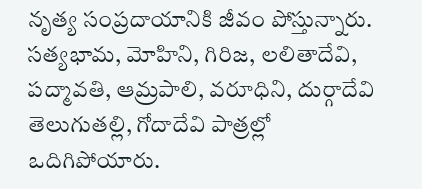నృత్య సంప్రదాయానికి జీవం పోస్తున్నారు. సత్యభామ, మోహిని, గిరిజ, లలితాదేవి, పద్మావతి, ఆమ్రపాలి, వరూధిని, దుర్గాదేవి తెలుగుతల్లి, గోదాదేవి పాత్రల్లో ఒదిగిపోయారు.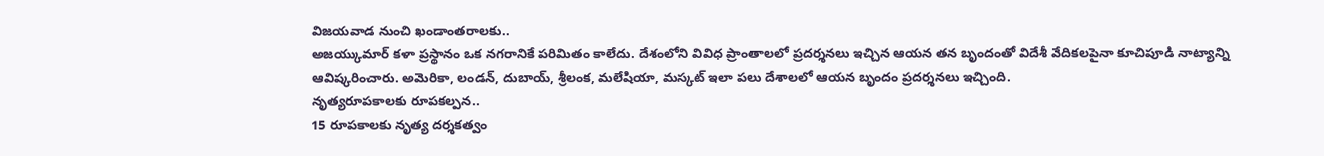విజయవాడ నుంచి ఖండాంతరాలకు..
అజయ్కుమార్ కళా ప్రస్థానం ఒక నగరానికే పరిమితం కాలేదు. దేశంలోని వివిధ ప్రాంతాలలో ప్రదర్శనలు ఇచ్చిన ఆయన తన బృందంతో విదేశీ వేదికలపైనా కూచిపూడి నాట్యాన్ని ఆవిష్కరించారు. అమెరికా, లండన్, దుబాయ్, శ్రీలంక, మలేషియా, మస్కట్ ఇలా పలు దేశాలలో ఆయన బృందం ప్రదర్శనలు ఇచ్చింది.
నృత్యరూపకాలకు రూపకల్పన..
15 రూపకాలకు నృత్య దర్శకత్వం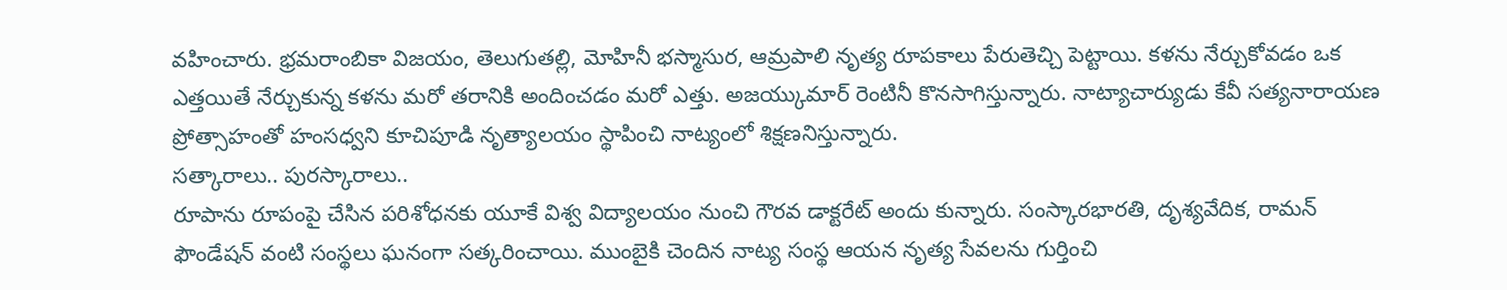వహించారు. భ్రమరాంబికా విజయం, తెలుగుతల్లి, మోహినీ భస్మాసుర, ఆమ్రపాలి నృత్య రూపకాలు పేరుతెచ్చి పెట్టాయి. కళను నేర్చుకోవడం ఒక ఎత్తయితే నేర్చుకున్న కళను మరో తరానికి అందించడం మరో ఎత్తు. అజయ్కుమార్ రెంటినీ కొనసాగిస్తున్నారు. నాట్యాచార్యుడు కేవీ సత్యనారాయణ ప్రోత్సాహంతో హంసధ్వని కూచిపూడి నృత్యాలయం స్థాపించి నాట్యంలో శిక్షణనిస్తున్నారు.
సత్కారాలు.. పురస్కారాలు..
రూపాను రూపంపై చేసిన పరిశోధనకు యూకే విశ్వ విద్యాలయం నుంచి గౌరవ డాక్టరేట్ అందు కున్నారు. సంస్కారభారతి, దృశ్యవేదిక, రామన్ ఫౌండేషన్ వంటి సంస్థలు ఘనంగా సత్కరించాయి. ముంబైకి చెందిన నాట్య సంస్థ ఆయన నృత్య సేవలను గుర్తించి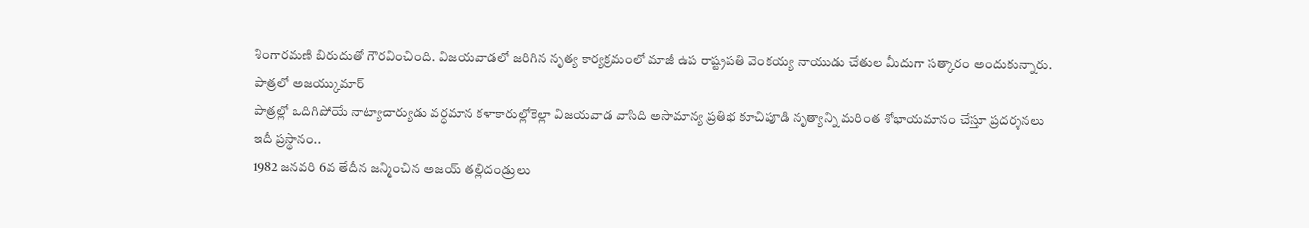శింగారమణి బిరుదుతో గౌరవించింది. విజయవాడలో జరిగిన నృత్య కార్యక్రమంలో మాజీ ఉప రాష్ట్రపతి వెంకయ్య నాయుడు చేతుల మీదుగా సత్కారం అందుకున్నారు.
పాత్రలో అజయ్కుమార్
పాత్రల్లో ఒదిగిపోయే నాట్యాచార్యుడు వర్ధమాన కళాకారుల్లోకెల్లా విజయవాడ వాసిది అసామాన్య ప్రతిభ కూచిపూడి నృత్యాన్ని మరింత శోభాయమానం చేస్తూ ప్రదర్శనలు
ఇదీ ప్రస్థానం..
1982 జనవరి 6వ తేదీన జన్మించిన అజయ్ తల్లిదండ్రులు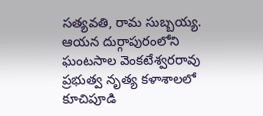సత్యవతి, రామ సుబ్బయ్య. ఆయన దుర్గాపురంలోని ఘంటసాల వెంకటేశ్వరరావు ప్రభుత్వ నృత్య కళాశాలలో కూచిపూడి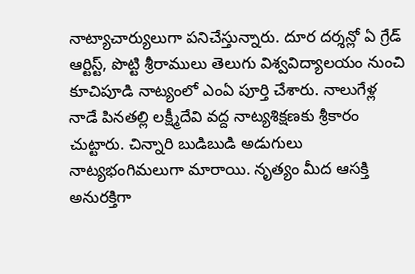నాట్యాచార్యులుగా పనిచేస్తున్నారు. దూర దర్శన్లో ఏ గ్రేడ్ ఆర్టిస్ట్, పొట్టి శ్రీరాములు తెలుగు విశ్వవిద్యాలయం నుంచి కూచిపూడి నాట్యంలో ఎంఏ పూర్తి చేశారు. నాలుగేళ్ల నాడే పినతల్లి లక్ష్మీదేవి వద్ద నాట్యశిక్షణకు శ్రీకారం చుట్టారు. చిన్నారి బుడిబుడి అడుగులు నాట్యభంగిమలుగా మారాయి. నృత్యం మీద ఆసక్తి అనురక్తిగా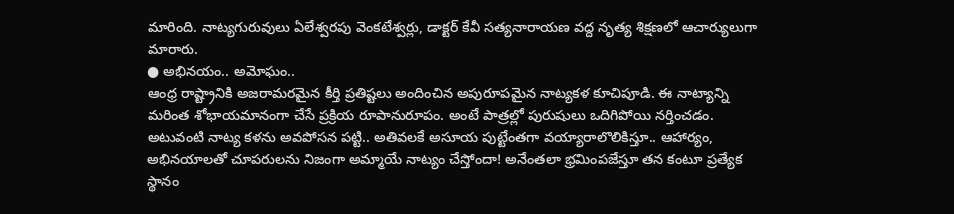మారింది. నాట్యగురువులు ఏలేశ్వరపు వెంకటేశ్వర్లు, డాక్టర్ కేవీ సత్యనారాయణ వద్ద నృత్య శిక్షణలో ఆచార్యులుగా మారారు.
● అభినయం.. అమోఘం..
ఆంధ్ర రాష్ట్రానికి అజరామరమైన కీర్తి ప్రతిష్టలు అందించిన అపురూపమైన నాట్యకళ కూచిపూడి. ఈ నాట్యాన్ని మరింత శోభాయమానంగా చేసే ప్రక్రియ రూపానురూపం. అంటే పాత్రల్లో పురుషులు ఒదిగిపోయి నర్తించడం. అటువంటి నాట్య కళను అవపోసన పట్టి.. అతివలకే అసూయ పుట్టేంతగా వయ్యారాలొలికిస్తూ.. ఆహార్యం, అభినయాలతో చూపరులను నిజంగా అమ్మాయే నాట్యం చేస్తోందా! అనేంతలా భ్రమింపజేస్తూ తన కంటూ ప్రత్యేక స్థానం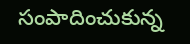సంపాదించుకున్న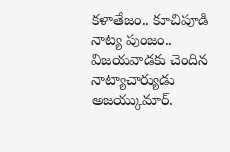కళాతేజం.. కూచిపూడి నాట్య పుంజం.. విజయవాడకు చెందిన నాట్యాచార్యుడు అజయ్కుమార్.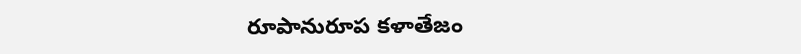రూపానురూప కళాతేజం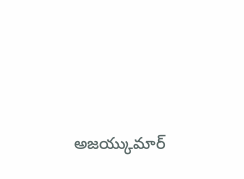అజయ్కుమార్